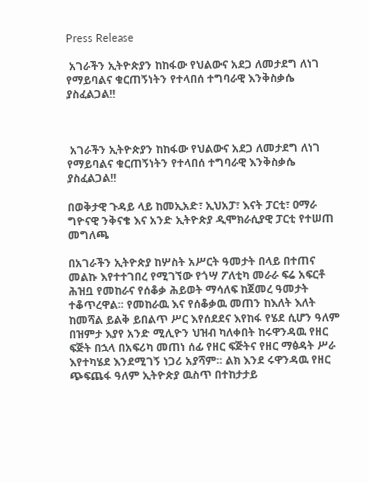Press Release

 አገራችን ኢትዮጵያን ከከፋው የህልውና አደጋ ለመታደግ ለነገ የማይባልና ቁርጠኝነትን የተላበሰ ተግባራዊ እንቅስቃሴ ያስፈልጋል!!



 አገራችን ኢትዮጵያን ከከፋው የህልውና አደጋ ለመታደግ ለነገ የማይባልና ቁርጠኝነትን የተላበሰ ተግባራዊ እንቅስቃሴ ያስፈልጋል!!

በወቅታዊ ጉዳይ ላይ ከመኢአድ፣ ኢህአፓ፣ እናት ፓርቲ፣ ዐማራ ግዮናዊ ንቅናቄ እና አንድ ኢትዮጵያ ዲሞክራሲያዊ ፓርቲ የተሠጠ መግለጫ

በአገራችን ኢትዮጵያ ከሦስት አሥርት ዓመታት በላይ በተጠና መልኩ እየተተገበረ የሚገኘው የጎሣ ፖለቲካ መራራ ፍሬ አፍርቶ ሕዝቧ የመከራና የሰቆቃ ሕይወት ማሳለፍ ከጀመረ ዓመታት ተቆጥረዋል፡፡ የመከራዉ እና የሰቆቃዉ መጠን ከእለት እለት ከመሻል ይልቅ ይበልጥ ሥር እየሰደደና እየከፋ የሄደ ሲሆን ዓለም በዝምታ እያየ አንድ ሚሊዮን ህዝብ ካለቀበት ከሩዋንዳዉ የዘር ፍጅት በኋላ በአፍሪካ መጠነ ሰፊ የዘር ፍጅትና የዘር ማፅዳት ሥራ እየተካሄደ እንደሚገኝ ነጋሪ አያሻም፡፡ ልክ እንደ ሩዋንዳዉ የዘር ጭፍጨፋ ዓለም ኢትዮጵያ ዉስጥ በተከታታይ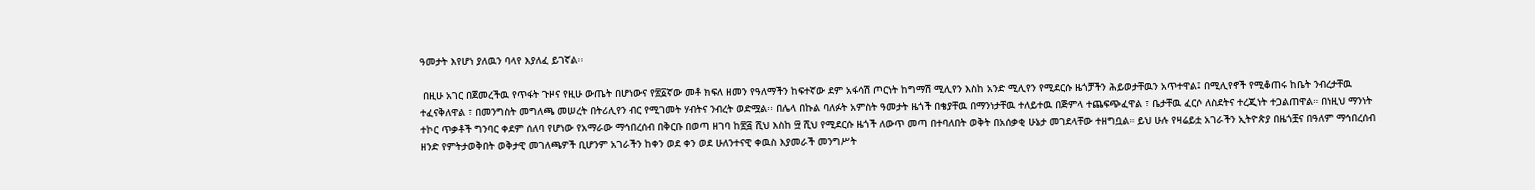ዓመታት እየሆነ ያለዉን ባላየ እያለፈ ይገኛል፡፡

 በዚሁ አገር በጀመረችዉ የጥፋት ጉዞና የዚሁ ውጤት በሆነውና የ፳፩ኛው መቶ ክፍለ ዘመን የዓለማችን ከፍተኛው ደም አፋሳሽ ጦርነት ከግማሽ ሚሊየን እስከ አንድ ሚሊየን የሚደርሱ ዜጎቻችን ሕይወታቸዉን አጥተዋል፤ በሚሊየኖች የሚቆጠሩ ከቤት ንብረታቸዉ ተፈናቅለዋል ፣ በመንግስት መግለጫ መሠረት በትሪሊየን ብር የሚገመት ሃብትና ንብረት ወድሟል፡፡ በሌላ በኩል ባለፉት አምስት ዓመታት ዜጎች በቄያቸዉ በማንነታቸዉ ተለይተዉ በጅምላ ተጨፍጭፈዋል ፣ ቤታቸዉ ፈርሶ ለስደትና ተረጂነት ተጋልጠዋል። በነዚህ ማንነት ተኮር ጥቃቶች ግንባር ቀደም ሰለባ የሆነው የአማራው ማኅበረሰብ በቅርቡ በወጣ ዘገባ ከ፳፭ ሺህ እስከ ፵ ሺህ የሚደርሱ ዜጎች ለውጥ መጣ በተባለበት ወቅት በአሰቃቂ ሁኔታ መገደላቸው ተዘግቧል። ይህ ሁሉ የዛሬይቷ አገራችን ኢትዮጵያ በዜጎቿና በዓለም ማኅበረሰብ ዘንድ የምትታወቅበት ወቅታዊ መገለጫዎች ቢሆንም አገራችን ከቀን ወደ ቀን ወደ ሁለንተናዊ ቀዉስ እያመራች መንግሥት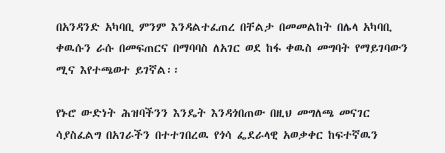በአንዳንድ አካባቢ ምንም እንዳልተፈጠረ በቸልታ በመመልከት በሌላ አካባቢ ቀዉሱን ራሱ በመፍጠርና በማባባስ ለአገር ወደ ከፋ ቀዉስ መግባት የማይገባውን ሚና እየተጫወተ ይገኛል፡፡

የኑሮ ውድነት ሕዝባችንን እንዴት እንዳጎበጠው በዚህ መግለጫ መናገር ሳያስፈልግ በአገራችን በተተገበረዉ የጎሳ ፌደራላዊ አወቃቀር ከፍተኛዉን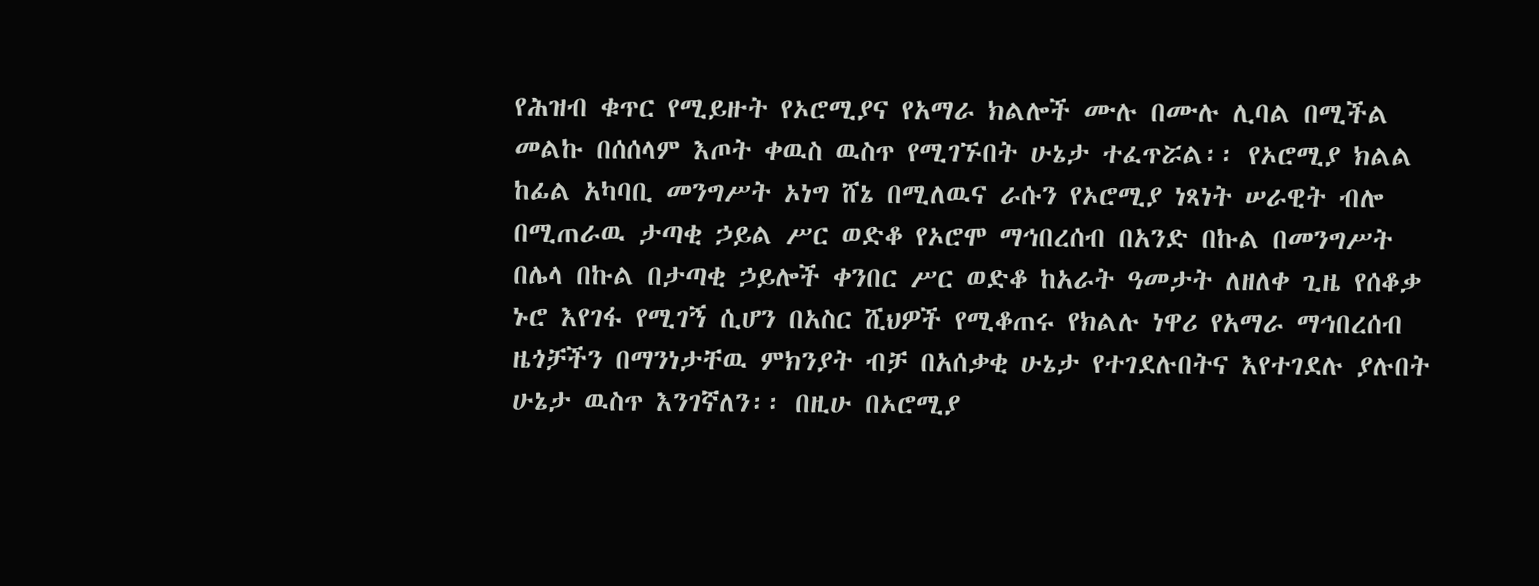የሕዝብ ቁጥር የሚይዙት የኦሮሚያና የአማራ ክልሎች ሙሉ በሙሉ ሊባል በሚችል መልኩ በሰሰላም እጦት ቀዉስ ዉስጥ የሚገኙበት ሁኔታ ተፈጥሯል፡፡ የኦሮሚያ ክልል ከፊል አካባቢ መንግሥት ኦነግ ሸኔ በሚለዉና ራሱን የኦሮሚያ ነጻነት ሠራዊት ብሎ በሚጠራዉ ታጣቂ ኃይል ሥር ወድቆ የኦሮሞ ማኅበረሰብ በአንድ በኩል በመንግሥት በሌላ በኩል በታጣቂ ኃይሎች ቀንበር ሥር ወድቆ ከአራት ዓመታት ለዘለቀ ጊዜ የሰቆቃ ኑሮ እየገፋ የሚገኝ ሲሆን በአስር ሺህዎች የሚቆጠሩ የክልሉ ነዋሪ የአማራ ማኅበረሰብ ዜጎቻችን በማንነታቸዉ ምክንያት ብቻ በአሰቃቂ ሁኔታ የተገደሉበትና እየተገደሉ ያሉበት ሁኔታ ዉስጥ እንገኛለን፡፡ በዚሁ በኦሮሚያ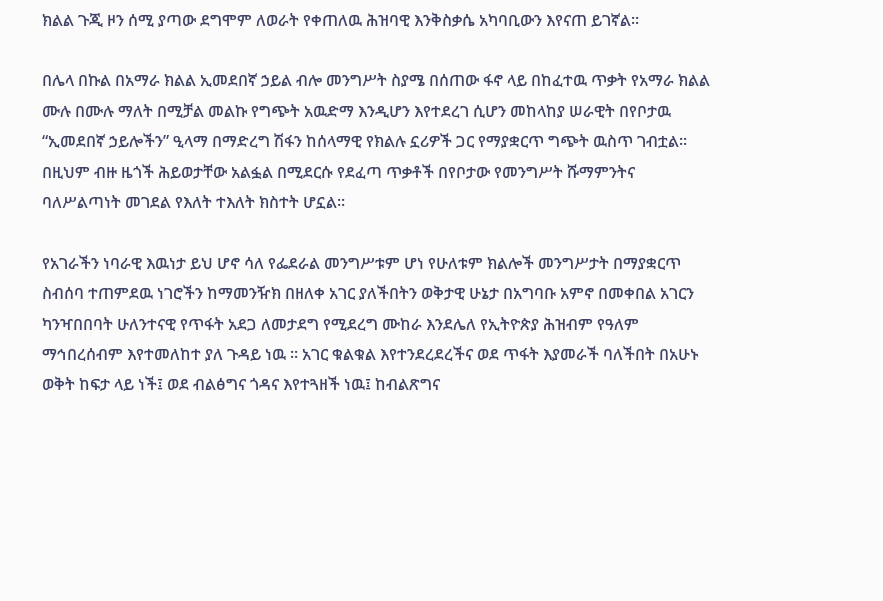ክልል ጉጂ ዞን ሰሚ ያጣው ደግሞም ለወራት የቀጠለዉ ሕዝባዊ እንቅስቃሴ አካባቢውን እየናጠ ይገኛል፡፡

በሌላ በኩል በአማራ ክልል ኢመደበኛ ኃይል ብሎ መንግሥት ስያሜ በሰጠው ፋኖ ላይ በከፈተዉ ጥቃት የአማራ ክልል ሙሉ በሙሉ ማለት በሚቻል መልኩ የግጭት አዉድማ እንዲሆን እየተደረገ ሲሆን መከላከያ ሠራዊት በየቦታዉ “ኢመደበኛ ኃይሎችን” ዒላማ በማድረግ ሽፋን ከሰላማዊ የክልሉ ኗሪዎች ጋር የማያቋርጥ ግጭት ዉስጥ ገብቷል፡፡ በዚህም ብዙ ዜጎች ሕይወታቸው አልፏል በሚደርሱ የደፈጣ ጥቃቶች በየቦታው የመንግሥት ሹማምንትና ባለሥልጣነት መገደል የእለት ተእለት ክስተት ሆኗል።

የአገራችን ነባራዊ እዉነታ ይህ ሆኖ ሳለ የፌደራል መንግሥቱም ሆነ የሁለቱም ክልሎች መንግሥታት በማያቋርጥ ስብሰባ ተጠምደዉ ነገሮችን ከማመንዥክ በዘለቀ አገር ያለችበትን ወቅታዊ ሁኔታ በአግባቡ አምኖ በመቀበል አገርን ካንዣበበባት ሁለንተናዊ የጥፋት አደጋ ለመታደግ የሚደረግ ሙከራ እንደሌለ የኢትዮጵያ ሕዝብም የዓለም ማኅበረሰብም እየተመለከተ ያለ ጉዳይ ነዉ ፡፡ አገር ቁልቁል እየተንደረደረችና ወደ ጥፋት እያመራች ባለችበት በአሁኑ ወቅት ከፍታ ላይ ነች፤ ወደ ብልፅግና ጎዳና እየተጓዘች ነዉ፤ ከብልጽግና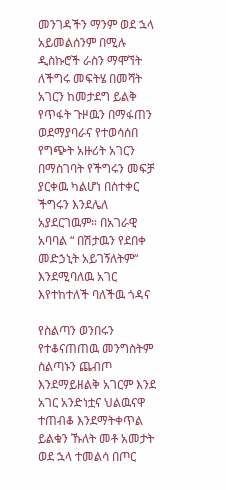መንገዳችን ማንም ወደ ኋላ አይመልሰንም በሚሉ ዲስኩሮች ራስን ማሞኘት ለችግሩ መፍትሄ በመሻት አገርን ከመታደግ ይልቅ የጥፋት ጉዞዉን በማፋጠን ወደማያባራና የተወሳሰበ የግጭት አዙሪት አገርን በማስገባት የችግሩን መፍቻ ያርቀዉ ካልሆነ በስተቀር ችግሩን እንደሌለ አያደርገዉም። በአገራዊ አባባል “ በሽታዉን የደበቀ መድኃኒት አይገኝለትም“ እንደሚባለዉ አገር እየተከተለች ባለችዉ ጎዳና

የስልጣን ወንበሩን የተቆናጠጠዉ መንግስትም ስልጣኑን ጨብጦ እንደማይዘልቅ አገርም እንደ አገር አንድነቷና ህልዉናዋ ተጠብቆ እንደማትቀጥል ይልቁን ኹለት መቶ አመታት ወደ ኋላ ተመልሳ በጦር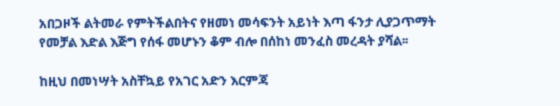አበጋዞች ልትመራ የምትችልበትና የዘመነ መሳፍንት አይነት እጣ ፋንታ ሊያጋጥማት የመቻል እድል እጅግ የሰፋ መሆኑን ቆም ብሎ በሰከነ መንፈስ መረዳት ያሻል፡፡

ከዚህ በመነሣት አስቸኳይ የአገር አድን እርምጃ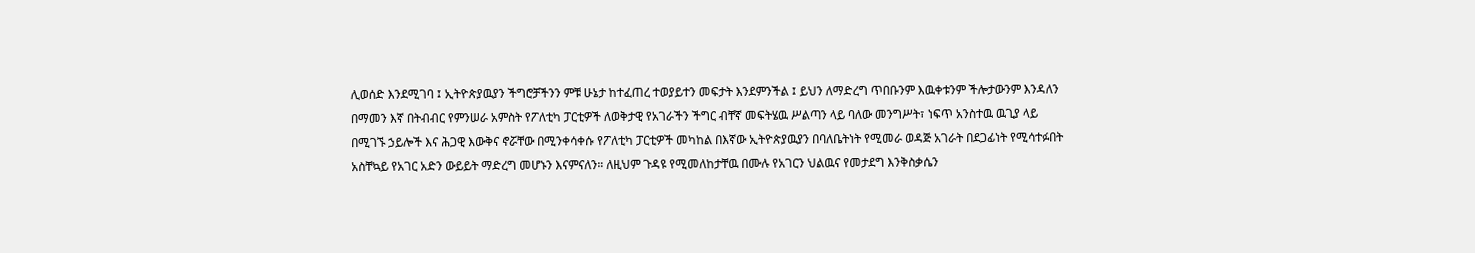ሊወሰድ እንደሚገባ ፤ ኢትዮጵያዉያን ችግሮቻችንን ምቹ ሁኔታ ከተፈጠረ ተወያይተን መፍታት እንደምንችል ፤ ይህን ለማድረግ ጥበቡንም እዉቀቱንም ችሎታውንም እንዳለን በማመን እኛ በትብብር የምንሠራ አምስት የፖለቲካ ፓርቲዎች ለወቅታዊ የአገራችን ችግር ብቸኛ መፍትሄዉ ሥልጣን ላይ ባለው መንግሥት፣ ነፍጥ አንስተዉ ዉጊያ ላይ በሚገኙ ኃይሎች እና ሕጋዊ እውቅና ኖሯቸው በሚንቀሳቀሱ የፖለቲካ ፓርቲዎች መካከል በእኛው ኢትዮጵያዉያን በባለቤትነት የሚመራ ወዳጅ አገራት በደጋፊነት የሚሳተፉበት አስቸኳይ የአገር አድን ውይይት ማድረግ መሆኑን እናምናለን። ለዚህም ጉዳዩ የሚመለከታቸዉ በሙሉ የአገርን ህልዉና የመታደግ እንቅስቃሴን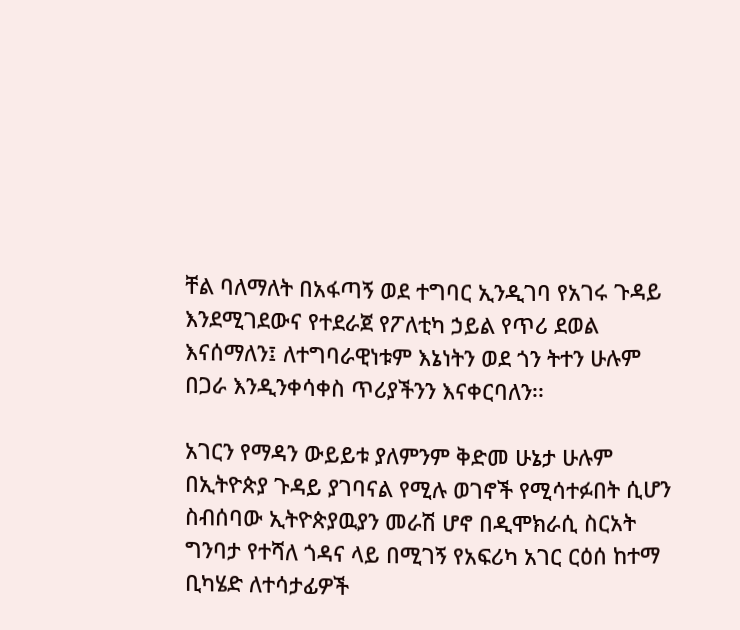ቸል ባለማለት በአፋጣኝ ወደ ተግባር ኢንዲገባ የአገሩ ጉዳይ እንደሚገደውና የተደራጀ የፖለቲካ ኃይል የጥሪ ደወል እናሰማለን፤ ለተግባራዊነቱም እኔነትን ወደ ጎን ትተን ሁሉም በጋራ እንዲንቀሳቀስ ጥሪያችንን እናቀርባለን፡፡

አገርን የማዳን ውይይቱ ያለምንም ቅድመ ሁኔታ ሁሉም በኢትዮጵያ ጉዳይ ያገባናል የሚሉ ወገኖች የሚሳተፉበት ሲሆን ስብሰባው ኢትዮጵያዉያን መራሽ ሆኖ በዲሞክራሲ ስርአት ግንባታ የተሻለ ጎዳና ላይ በሚገኝ የአፍሪካ አገር ርዕሰ ከተማ ቢካሄድ ለተሳታፊዎች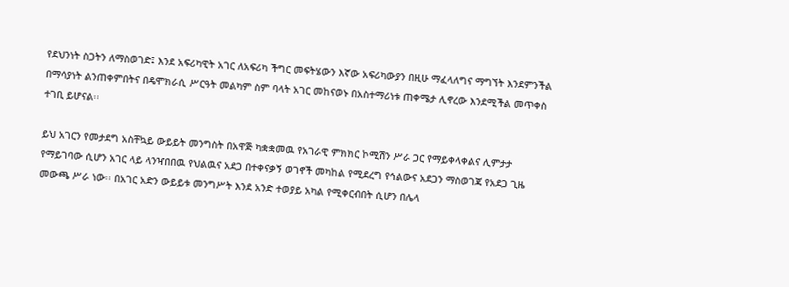የደህንነት ስጋትን ለማስወገድ፤ እንደ አፍሪካዊት አገር ለአፍሪካ ችግር መፍትሄውን እኛው አፍሪካውያን በዚሁ ማፈላለግና ማግኘት እንደምንችል በማሳያነት ልንጠቀምበትና በዴሞክራሲ ሥርዓት መልካም ስም ባላት አገር መከናወኑ በአስተማሪነቱ ጠቀሜታ ሊኖረው እንደሚችል መጥቀስ ተገቢ ይሆናል፡፡

ይህ አገርን የመታደግ አስቸኳይ ውይይት መንግስት በአዋጅ ካቋቋመዉ የአገራዊ ምክክር ኮሚሽን ሥራ ጋር የማይቀላቀልና ሊምታታ የማይገባው ሲሆን አገር ላይ ላንዣበበዉ የህልዉና አደጋ በተቀናቃኝ ወገኖች መካከል የሚደረግ የኅልውና አደጋን ማስወገጃ የአደጋ ጊዜ መውጫ ሥራ ነው፡፡ በአገር አድን ውይይቱ መንግሥት እንደ አንድ ተወያይ አካል የሚቀርብበት ሲሆን በሌላ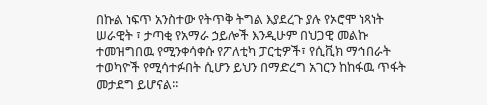በኩል ነፍጥ አንስተው የትጥቅ ትግል እያደረጉ ያሉ የኦሮሞ ነጻነት ሠራዊት ፣ ታጣቂ የአማራ ኃይሎች እንዲሁም በህጋዊ መልኩ ተመዝግበዉ የሚንቀሳቀሱ የፖለቲካ ፓርቲዎች፣ የሲቪክ ማኅበራት ተወካዮች የሚሳተፉበት ሲሆን ይህን በማድረግ አገርን ከከፋዉ ጥፋት መታደግ ይሆናል፡፡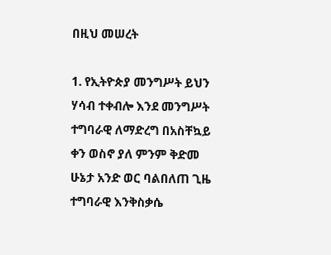በዚህ መሠረት

1. የኢትዮጵያ መንግሥት ይህን ሃሳብ ተቀብሎ እንደ መንግሥት ተግባራዊ ለማድረግ በአስቸኳይ ቀን ወስኖ ያለ ምንም ቅድመ ሁኔታ አንድ ወር ባልበለጠ ጊዜ ተግባራዊ እንቅስቃሴ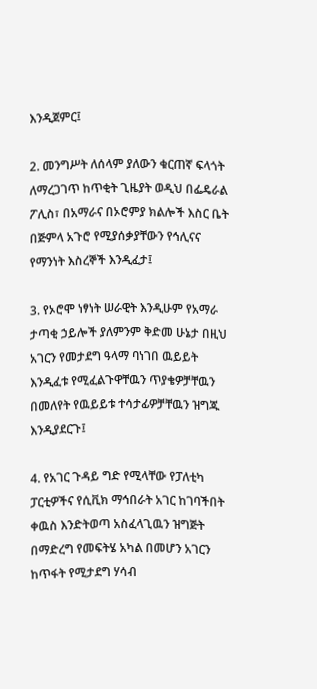እንዲጀምር፤

2. መንግሥት ለሰላም ያለውን ቁርጠኛ ፍላጎት ለማረጋገጥ ከጥቂት ጊዜያት ወዲህ በፌዴራል ፖሊስ፣ በአማራና በኦሮምያ ክልሎች እስር ቤት በጅምላ አጉሮ የሚያሰቃያቸውን የኅሊናና የማንነት እስረኞች እንዲፈታ፤

3. የኦሮሞ ነፃነት ሠራዊት እንዲሁም የአማራ ታጣቂ ኃይሎች ያለምንም ቅድመ ሁኔታ በዚህ አገርን የመታደግ ዓላማ ባነገበ ዉይይት እንዲፈቱ የሚፈልጉዋቸዉን ጥያቄዎቻቸዉን በመለየት የዉይይቱ ተሳታፊዎቻቸዉን ዝግጁ እንዲያደርጉ፤

4. የአገር ጉዳይ ግድ የሚላቸው የፓለቲካ ፓርቲዎችና የሲቪክ ማኅበራት አገር ከገባችበት ቀዉስ እንድትወጣ አስፈላጊዉን ዝግጅት በማድረግ የመፍትሄ አካል በመሆን አገርን ከጥፋት የሚታደግ ሃሳብ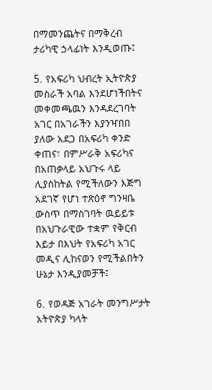በማመንጨትና በማቅረብ ታሪካዊ ኃላፊነት እንዲወጡ፤

5. የአፍሪካ ህብረት ኢትዮጵያ መስራች አባል እንደሆነችበትና መቀመጫዉን እንዳደረገባት አገር በአገራችን እያንዣበበ ያለው አደጋ በአፍሪካ ቀንድ ቀጠና፣ በምሥራቅ አፍሪካና በአጠቃላይ አህጉሩ ላይ ሊያስከትል የሚችለውን እጅግ አደገኛ የሆነ ተጽዕኖ ግንዛቤ ውስጥ በማስገባት ዉይይቱ በአህጉራዊው ተቋም የቅርብ እይታ በእህት የአፍሪካ አገር መዲና ሊከናወን የሚችልበትን ሁኔታ እንዲያመቻች፤

6. የወዳጅ አገራት መንግሥታት አትዮጵያ ካላት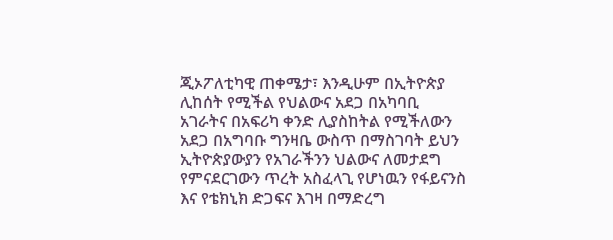ጂኦፖለቲካዊ ጠቀሜታ፣ እንዲሁም በኢትዮጵያ ሊከሰት የሚችል የህልውና አደጋ በአካባቢ አገራትና በአፍሪካ ቀንድ ሊያስከትል የሚችለውን አደጋ በአግባቡ ግንዛቤ ውስጥ በማስገባት ይህን ኢትዮጵያውያን የአገራችንን ህልውና ለመታደግ የምናደርገውን ጥረት አስፈላጊ የሆነዉን የፋይናንስ እና የቴክኒክ ድጋፍና እገዛ በማድረግ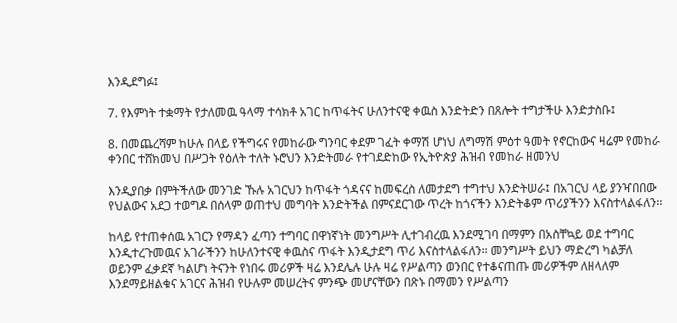እንዲደግፉ፤

7. የእምነት ተቋማት የታለመዉ ዓላማ ተሳክቶ አገር ከጥፋትና ሁለንተናዊ ቀዉስ እንድትድን በጸሎት ተግታችሁ እንድታስቡ፤

8. በመጨረሻም ከሁሉ በላይ የችግሩና የመከራው ግንባር ቀደም ገፈት ቀማሽ ሆነህ ለግማሽ ምዕተ ዓመት የኖርከውና ዛሬም የመከራ ቀንበር ተሸክመህ በሥጋት የዕለት ተለት ኑሮህን እንድትመራ የተገደድከው የኢትዮጵያ ሕዝብ የመከራ ዘመንህ

እንዲያበቃ በምትችለው መንገድ ኹሉ አገርህን ከጥፋት ጎዳናና ከመፍረስ ለመታደግ ተግተህ እንድትሠራ፤ በአገርህ ላይ ያንዣበበው የህልውና አደጋ ተወግዶ በሰላም ወጠተህ መግባት እንድትችል በምናደርገው ጥረት ከጎናችን እንድትቆም ጥሪያችንን እናስተላልፋለን፡፡

ከላይ የተጠቀሰዉ አገርን የማዳን ፈጣን ተግባር በዋነኛነት መንግሥት ሊተገብረዉ እንደሚገባ በማምን በአስቸኳይ ወደ ተግባር እንዲተረጉመዉና አገራችንን ከሁለንተናዊ ቀዉስና ጥፋት እንዲታደግ ጥሪ እናስተላልፋለን፡፡ መንግሥት ይህን ማድረግ ካልቻለ ወይንም ፈቃደኛ ካልሆነ ትናንት የነበሩ መሪዎች ዛሬ እንደሌሉ ሁሉ ዛሬ የሥልጣን ወንበር የተቆናጠጡ መሪዎችም ለዘላለም እንደማይዘልቁና አገርና ሕዝብ የሁሉም መሠረትና ምንጭ መሆናቸውን በጽኑ በማመን የሥልጣን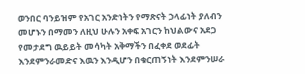ወንበር ባንይዝም የአገር አንድነትን የማጽናት ኃላፊነት ያለብን መሆኑን በማመን ለዚህ ሁሉን አቀፍ አገርን ከህልውና አደጋ የመታደግ ዉይይት መሳካት አቅማችን በፈቀደ ወደፊት እንደምንራመድና እዉን እንዲሆን በቁርጠኝነት እንደምንሠራ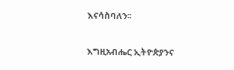እናሳስባለን፡፡

እግዚአብሔር ኢትዮጵያንና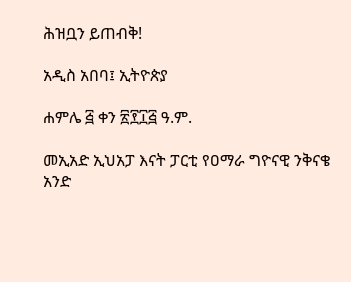ሕዝቧን ይጠብቅ!

አዲስ አበባ፤ ኢትዮጵያ

ሐምሌ ፭ ቀን ፳፻፲፭ ዓ.ም.

መኢአድ ኢህአፓ እናት ፓርቲ የዐማራ ግዮናዊ ንቅናቄ አንድ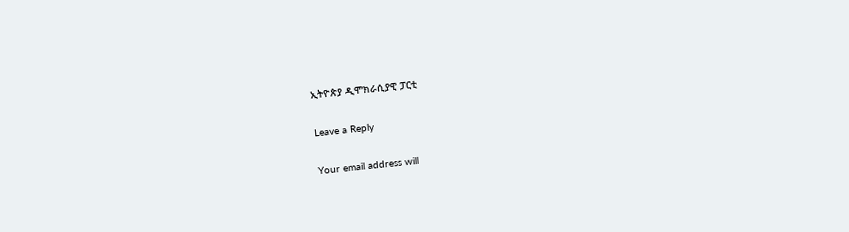ኢትዮጵያ ዲሞክራሲያዊ ፓርቲ

Leave a Reply

Your email address will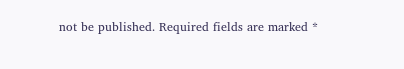not be published. Required fields are marked *